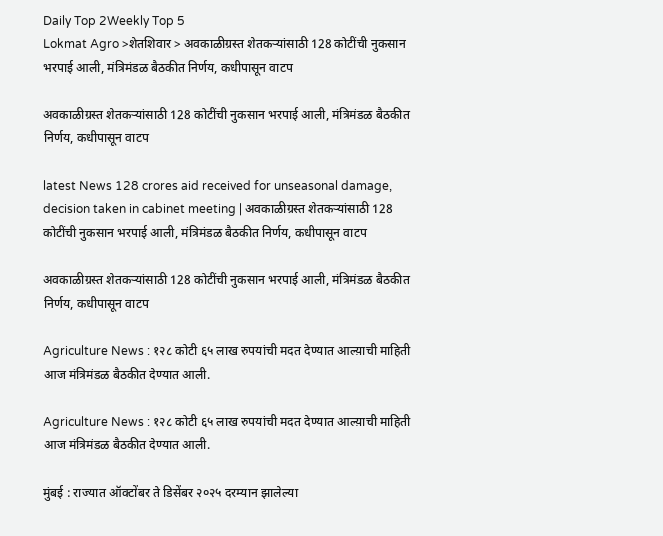Daily Top 2Weekly Top 5
Lokmat Agro >शेतशिवार > अवकाळीग्रस्त शेतकऱ्यांसाठी 128 कोटींची नुकसान भरपाई आली, मंत्रिमंडळ बैठकीत निर्णय, कधीपासून वाटप

अवकाळीग्रस्त शेतकऱ्यांसाठी 128 कोटींची नुकसान भरपाई आली, मंत्रिमंडळ बैठकीत निर्णय, कधीपासून वाटप

latest News 128 crores aid received for unseasonal damage, decision taken in cabinet meeting | अवकाळीग्रस्त शेतकऱ्यांसाठी 128 कोटींची नुकसान भरपाई आली, मंत्रिमंडळ बैठकीत निर्णय, कधीपासून वाटप

अवकाळीग्रस्त शेतकऱ्यांसाठी 128 कोटींची नुकसान भरपाई आली, मंत्रिमंडळ बैठकीत निर्णय, कधीपासून वाटप

Agriculture News : १२८ कोटी ६५ लाख रुपयांची मदत देण्यात आल्य़ाची माहिती आज मंत्रिमंडळ बैठकीत देण्यात आली.

Agriculture News : १२८ कोटी ६५ लाख रुपयांची मदत देण्यात आल्य़ाची माहिती आज मंत्रिमंडळ बैठकीत देण्यात आली.

मुंबई : राज्यात ऑक्टोंबर ते डिसेंबर २०२५ दरम्यान झालेल्या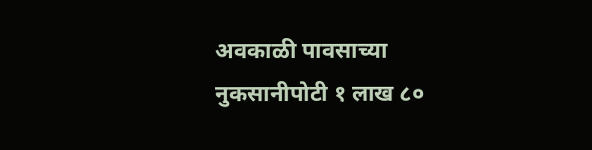अवकाळी पावसाच्या नुकसानीपोटी १ लाख ८०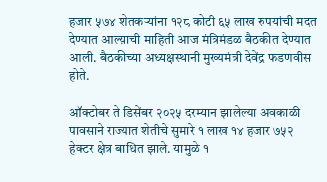हजार ५७४ शेतकऱ्यांना १२८ कोटी ६५ लाख रुपयांची मदत देण्यात आल्य़ाची माहिती आज मंत्रिमंडळ बैठकीत देण्यात आली. बैठकीच्या अध्यक्षस्थानी मुख्यमंत्री देवेंद्र फडणवीस होते.

ऑक्टोबर ते डिसेंबर २०२५ दरम्यान झालेल्या अवकाळी पावसाने राज्यात शेतीचे सुमारे १ लाख १४ हजार ७५२ हेक्टर क्षेत्र बाधित झाले. यामुळे १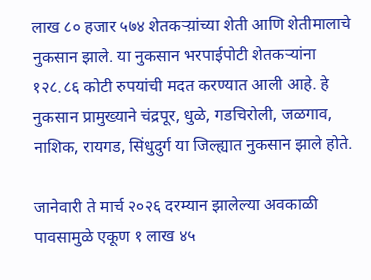लाख ८० हजार ५७४ शेतकऱ्य़ांच्या शेती आणि शेतीमालाचे नुकसान झाले. या नुकसान भरपाईपोटी शेतकऱ्यांना १२८.८६ कोटी रुपयांची मदत करण्यात आली आहे. हे नुकसान प्रामुख्याने चंद्रपूर, धुळे, गडचिरोली, जळगाव, नाशिक, रायगड, सिंधुदुर्ग या जिल्ह्यात नुकसान झाले होते.

जानेवारी ते मार्च २०२६ दरम्यान झालेल्या अवकाळी पावसामुळे एकूण १ लाख ४५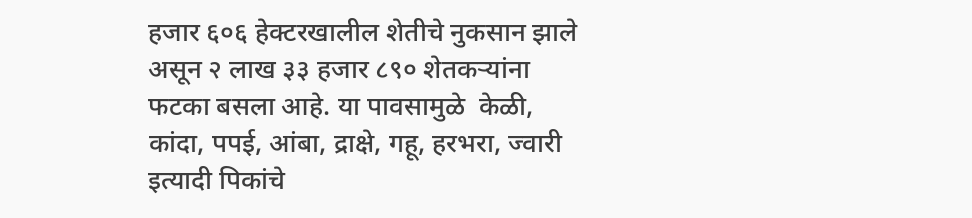हजार ६०६ हेक्टरखालील शेतीचे नुकसान झाले असून २ लाख ३३ हजार ८९० शेतकऱ्यांना फटका बसला आहे. या पावसामुळे  केळी, कांदा, पपई, आंबा, द्राक्षे, गहू, हरभरा, ज्वारी इत्यादी पिकांचे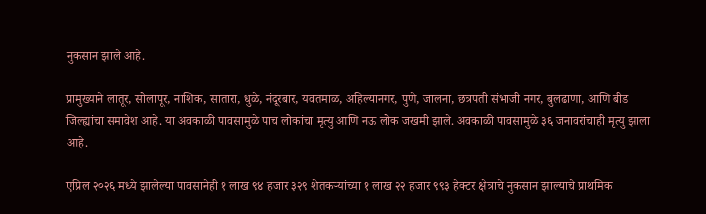नुकसान झाले आहे.

प्रामुख्याने लातूर, सोलापूर, नाशिक, सातारा, धुळे, नंदूरबार, यवतमाळ, अहिल्यानगर, पुणे, जालना, छत्रपती संभाजी नगर, बुलढाणा, आणि बीड जिल्ह्यांचा समावेश आहे. या अवकाळी पावसामुळे पाच लोकांचा मृत्यु आणि नऊ लोक जखमी झाले. अवकाळी पावसामुळे ३६ जनावरांचाही मृत्यु झाला आहे.

एप्रिल २०२६ मध्ये झालेल्या पावसानेही १ लाख ९४ हजार ३२९ शेतकऱ्यांच्या १ लाख २२ हजार ९९३ हेक्टर क्षेत्राचे नुकसान झाल्याचे प्राथमिक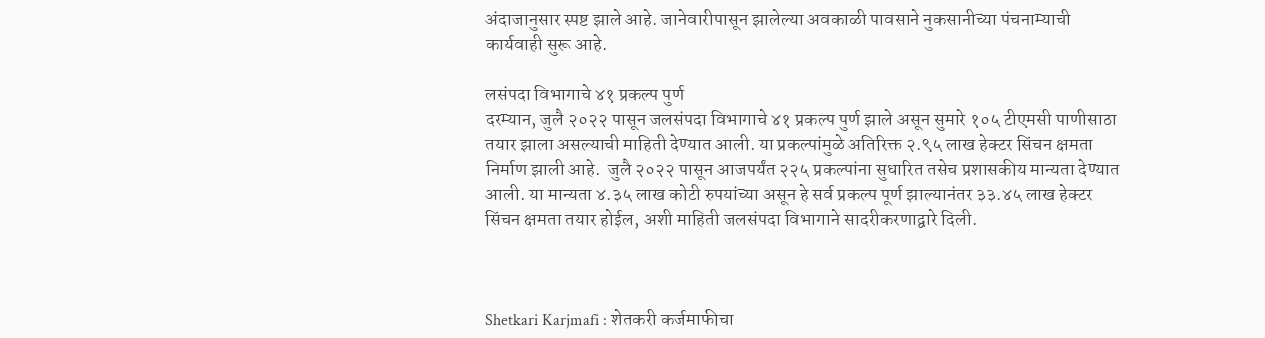अंदाजानुसार स्पष्ट झाले आहे. जानेवारीपासून झालेल्या अवकाळी पावसाने नुकसानीच्या पंचनाम्याची कार्यवाही सुरू आहे.

लसंपदा विभागाचे ४१ प्रकल्प पुर्ण
दरम्यान, जुलै २०२२ पासून जलसंपदा विभागाचे ४१ प्रकल्प पुर्ण झाले असून सुमारे १०५ टीएमसी पाणीसाठा तयार झाला असल्याची माहिती देण्यात आली. या प्रकल्पांमुळे अतिरिक्त २.९५ लाख हेक्टर सिंचन क्षमता निर्माण झाली आहे.  जुलै २०२२ पासून आजपर्यंत २२५ प्रकल्पांना सुधारित तसेच प्रशासकीय मान्यता देण्यात आली. या मान्यता ४.३५ लाख कोटी रुपयांच्या असून हे सर्व प्रकल्प पूर्ण झाल्यानंतर ३३.४५ लाख हेक्टर सिंचन क्षमता तयार होईल, अशी माहिती जलसंपदा विभागाने सादरीकरणाद्वारे दिली.



Shetkari Karjmafi : शेतकरी कर्जमाफीचा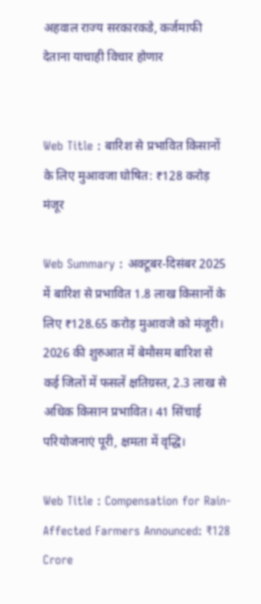अहवाल राज्य सरकारकडे, कर्जमाफी देताना याचाही विचार होणार


Web Title : बारिश से प्रभावित किसानों के लिए मुआवजा घोषित: ₹128 करोड़ मंजूर

Web Summary : अक्टूबर-दिसंबर 2025 में बारिश से प्रभावित 1.8 लाख किसानों के लिए ₹128.65 करोड़ मुआवजे को मंजूरी। 2026 की शुरुआत में बेमौसम बारिश से कई जिलों में फसलें क्षतिग्रस्त, 2.3 लाख से अधिक किसान प्रभावित। 41 सिंचाई परियोजनाएं पूरी, क्षमता में वृद्धि।

Web Title : Compensation for Rain-Affected Farmers Announced: ₹128 Crore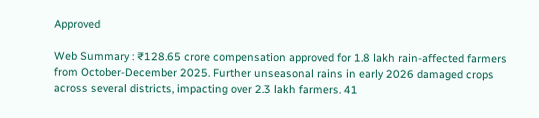Approved

Web Summary : ₹128.65 crore compensation approved for 1.8 lakh rain-affected farmers from October-December 2025. Further unseasonal rains in early 2026 damaged crops across several districts, impacting over 2.3 lakh farmers. 41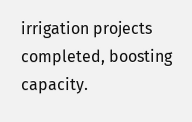irrigation projects completed, boosting capacity.